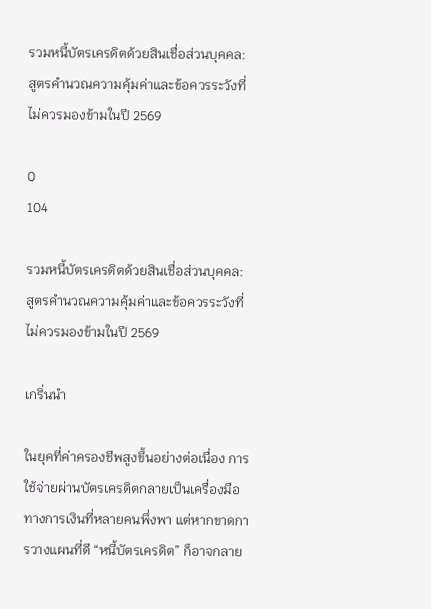รวมหนี้บัตรเครดิตด้วยสินเชื่อส่วนบุคคล: สูตรคำนวณความคุ้มค่าและข้อควรระวังที่ไม่ควรมองข้ามในปี 2569

0
104

รวมหนี้บัตรเครดิตด้วยสินเชื่อส่วนบุคคล: สูตรคำนวณความคุ้มค่าและข้อควรระวังที่ไม่ควรมองข้ามในปี 2569

เกริ่นนำ

ในยุคที่ค่าครองชีพสูงขึ้นอย่างต่อเนื่อง การใช้จ่ายผ่านบัตรเครดิตกลายเป็นเครื่องมือทางการเงินที่หลายคนพึ่งพา แต่หากขาดการวางแผนที่ดี “หนี้บัตรเครดิต” ก็อาจกลาย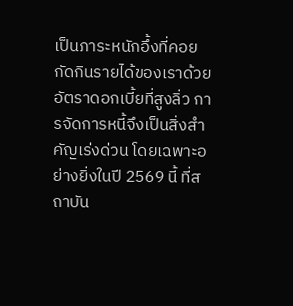เป็นภาระหนักอึ้งที่คอยกัดกินรายได้ของเราด้วยอัตราดอกเบี้ยที่สูงลิ่ว การจัดการหนี้จึงเป็นสิ่งสำคัญเร่งด่วน โดยเฉพาะอย่างยิ่งในปี 2569 นี้ ที่สถาบัน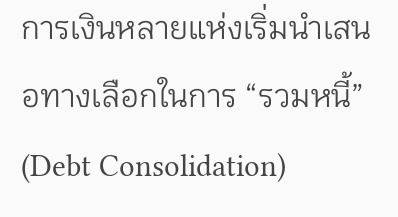การเงินหลายแห่งเริ่มนำเสนอทางเลือกในการ “รวมหนี้” (Debt Consolidation)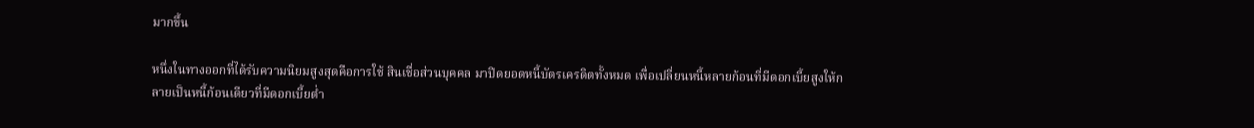มากขึ้น

หนึ่งในทางออกที่ได้รับความนิยมสูงสุดคือการใช้ สินเชื่อส่วนบุคคล มาปิดยอดหนี้บัตรเครดิตทั้งหมด เพื่อเปลี่ยนหนี้หลายก้อนที่มีดอกเบี้ยสูงให้กลายเป็นหนี้ก้อนเดียวที่มีดอกเบี้ยต่ำ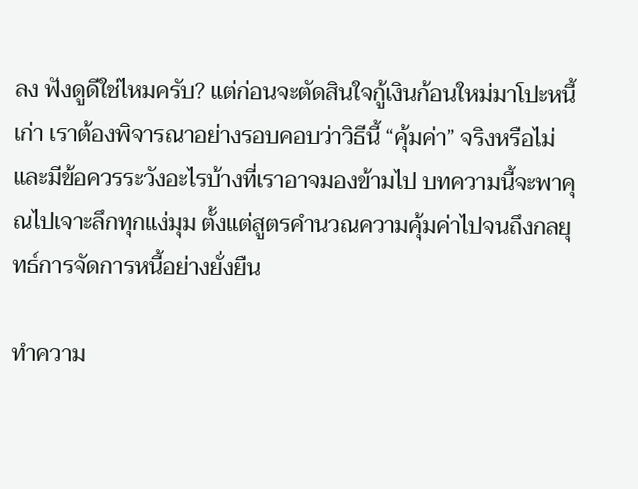ลง ฟังดูดีใช่ไหมครับ? แต่ก่อนจะตัดสินใจกู้เงินก้อนใหม่มาโปะหนี้เก่า เราต้องพิจารณาอย่างรอบคอบว่าวิธีนี้ “คุ้มค่า” จริงหรือไม่ และมีข้อควรระวังอะไรบ้างที่เราอาจมองข้ามไป บทความนี้จะพาคุณไปเจาะลึกทุกแง่มุม ตั้งแต่สูตรคำนวณความคุ้มค่าไปจนถึงกลยุทธ์การจัดการหนี้อย่างยั่งยืน

ทำความ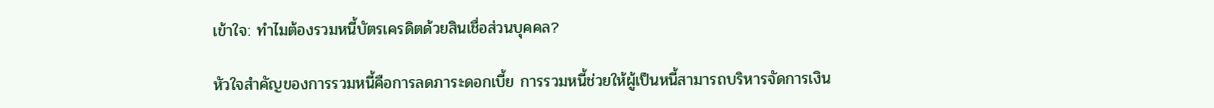เข้าใจ: ทำไมต้องรวมหนี้บัตรเครดิตด้วยสินเชื่อส่วนบุคคล?

หัวใจสำคัญของการรวมหนี้คือการลดภาระดอกเบี้ย การรวมหนี้ช่วยให้ผู้เป็นหนี้สามารถบริหารจัดการเงิน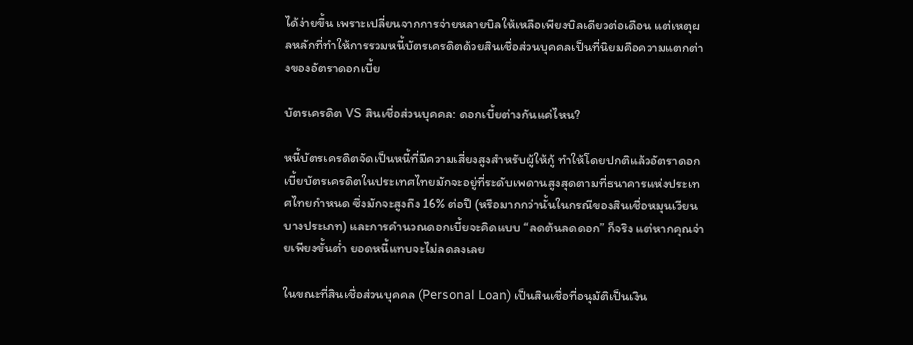ได้ง่ายขึ้น เพราะเปลี่ยนจากการจ่ายหลายบิลให้เหลือเพียงบิลเดียวต่อเดือน แต่เหตุผลหลักที่ทำให้การรวมหนี้บัตรเครดิตด้วยสินเชื่อส่วนบุคคลเป็นที่นิยมคือความแตกต่างของอัตราดอกเบี้ย

บัตรเครดิต VS สินเชื่อส่วนบุคคล: ดอกเบี้ยต่างกันแค่ไหน?

หนี้บัตรเครดิตจัดเป็นหนี้ที่มีความเสี่ยงสูงสำหรับผู้ให้กู้ ทำให้โดยปกติแล้วอัตราดอกเบี้ยบัตรเครดิตในประเทศไทยมักจะอยู่ที่ระดับเพดานสูงสุดตามที่ธนาคารแห่งประเทศไทยกำหนด ซึ่งมักจะสูงถึง 16% ต่อปี (หรือมากกว่านั้นในกรณีของสินเชื่อหมุนเวียนบางประเภท) และการคำนวณดอกเบี้ยจะคิดแบบ “ลดต้นลดดอก” ก็จริง แต่หากคุณจ่ายเพียงขั้นต่ำ ยอดหนี้แทบจะไม่ลดลงเลย

ในขณะที่สินเชื่อส่วนบุคคล (Personal Loan) เป็นสินเชื่อที่อนุมัติเป็นเงิน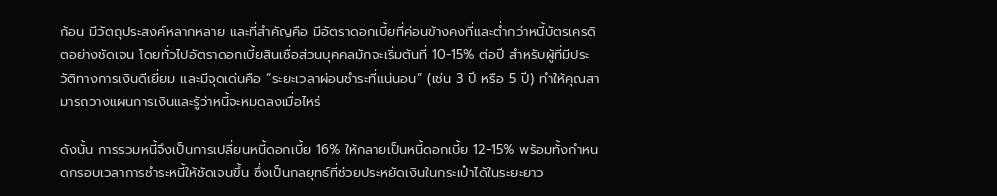ก้อน มีวัตถุประสงค์หลากหลาย และที่สำคัญคือ มีอัตราดอกเบี้ยที่ค่อนข้างคงที่และต่ำกว่าหนี้บัตรเครดิตอย่างชัดเจน โดยทั่วไปอัตราดอกเบี้ยสินเชื่อส่วนบุคคลมักจะเริ่มต้นที่ 10-15% ต่อปี สำหรับผู้ที่มีประวัติทางการเงินดีเยี่ยม และมีจุดเด่นคือ “ระยะเวลาผ่อนชำระที่แน่นอน” (เช่น 3 ปี หรือ 5 ปี) ทำให้คุณสามารถวางแผนการเงินและรู้ว่าหนี้จะหมดลงเมื่อไหร่

ดังนั้น การรวมหนี้จึงเป็นการเปลี่ยนหนี้ดอกเบี้ย 16% ให้กลายเป็นหนี้ดอกเบี้ย 12-15% พร้อมทั้งกำหนดกรอบเวลาการชำระหนี้ให้ชัดเจนขึ้น ซึ่งเป็นกลยุทธ์ที่ช่วยประหยัดเงินในกระเป๋าได้ในระยะยาว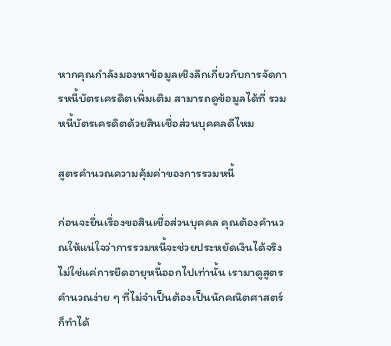หากคุณกำลังมองหาข้อมูลเชิงลึกเกี่ยวกับการจัดการหนี้บัตรเครดิตเพิ่มเติม สามารถดูข้อมูลได้ที่ รวมหนี้บัตรเครดิตด้วยสินเชื่อส่วนบุคคลดีไหม

สูตรคำนวณความคุ้มค่าของการรวมหนี้

ก่อนจะยื่นเรื่องขอสินเชื่อส่วนบุคคล คุณต้องคำนวณให้แน่ใจว่าการรวมหนี้จะช่วยประหยัดเงินได้จริง ไม่ใช่แค่การยืดอายุหนี้ออกไปเท่านั้น เรามาดูสูตรคำนวณง่าย ๆ ที่ไม่จำเป็นต้องเป็นนักคณิตศาสตร์ก็ทำได้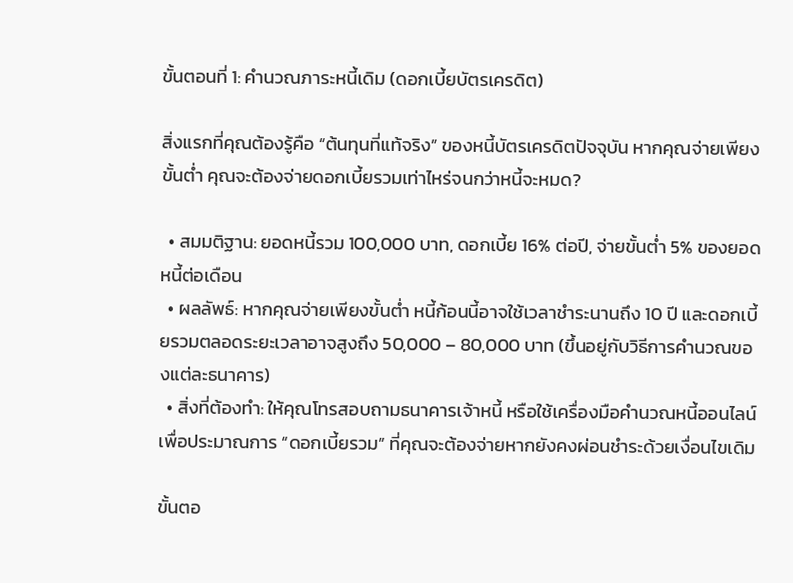ขั้นตอนที่ 1: คำนวณภาระหนี้เดิม (ดอกเบี้ยบัตรเครดิต)

สิ่งแรกที่คุณต้องรู้คือ “ต้นทุนที่แท้จริง” ของหนี้บัตรเครดิตปัจจุบัน หากคุณจ่ายเพียงขั้นต่ำ คุณจะต้องจ่ายดอกเบี้ยรวมเท่าไหร่จนกว่าหนี้จะหมด?

  • สมมติฐาน: ยอดหนี้รวม 100,000 บาท, ดอกเบี้ย 16% ต่อปี, จ่ายขั้นต่ำ 5% ของยอดหนี้ต่อเดือน
  • ผลลัพธ์: หากคุณจ่ายเพียงขั้นต่ำ หนี้ก้อนนี้อาจใช้เวลาชำระนานถึง 10 ปี และดอกเบี้ยรวมตลอดระยะเวลาอาจสูงถึง 50,000 – 80,000 บาท (ขึ้นอยู่กับวิธีการคำนวณของแต่ละธนาคาร)
  • สิ่งที่ต้องทำ: ให้คุณโทรสอบถามธนาคารเจ้าหนี้ หรือใช้เครื่องมือคำนวณหนี้ออนไลน์ เพื่อประมาณการ “ดอกเบี้ยรวม” ที่คุณจะต้องจ่ายหากยังคงผ่อนชำระด้วยเงื่อนไขเดิม

ขั้นตอ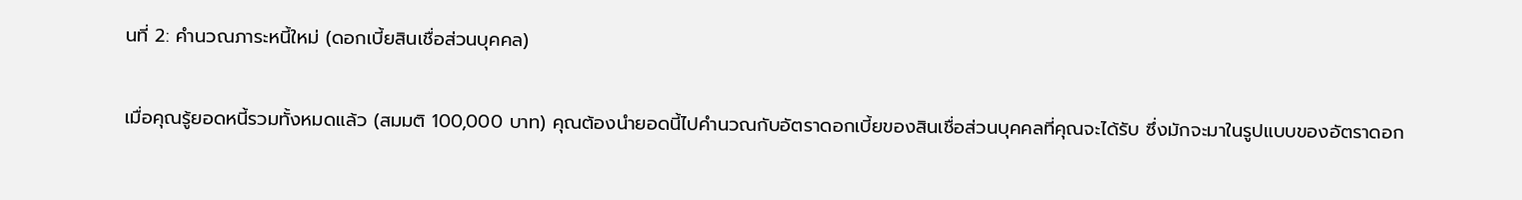นที่ 2: คำนวณภาระหนี้ใหม่ (ดอกเบี้ยสินเชื่อส่วนบุคคล)

เมื่อคุณรู้ยอดหนี้รวมทั้งหมดแล้ว (สมมติ 100,000 บาท) คุณต้องนำยอดนี้ไปคำนวณกับอัตราดอกเบี้ยของสินเชื่อส่วนบุคคลที่คุณจะได้รับ ซึ่งมักจะมาในรูปแบบของอัตราดอก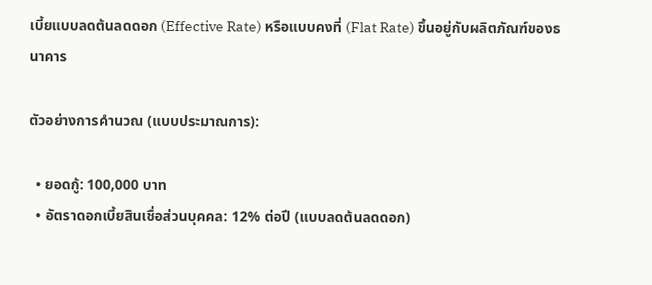เบี้ยแบบลดต้นลดดอก (Effective Rate) หรือแบบคงที่ (Flat Rate) ขึ้นอยู่กับผลิตภัณฑ์ของธนาคาร

ตัวอย่างการคำนวณ (แบบประมาณการ):

  • ยอดกู้: 100,000 บาท
  • อัตราดอกเบี้ยสินเชื่อส่วนบุคคล: 12% ต่อปี (แบบลดต้นลดดอก)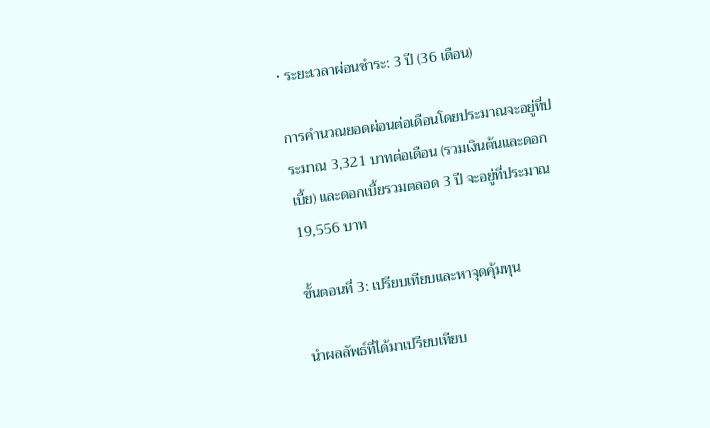• ระยะเวลาผ่อนชำระ: 3 ปี (36 เดือน)

การคำนวณยอดผ่อนต่อเดือนโดยประมาณจะอยู่ที่ประมาณ 3,321 บาทต่อเดือน (รวมเงินต้นและดอกเบี้ย) และดอกเบี้ยรวมตลอด 3 ปี จะอยู่ที่ประมาณ 19,556 บาท

ขั้นตอนที่ 3: เปรียบเทียบและหาจุดคุ้มทุน

นำผลลัพธ์ที่ได้มาเปรียบเทียบ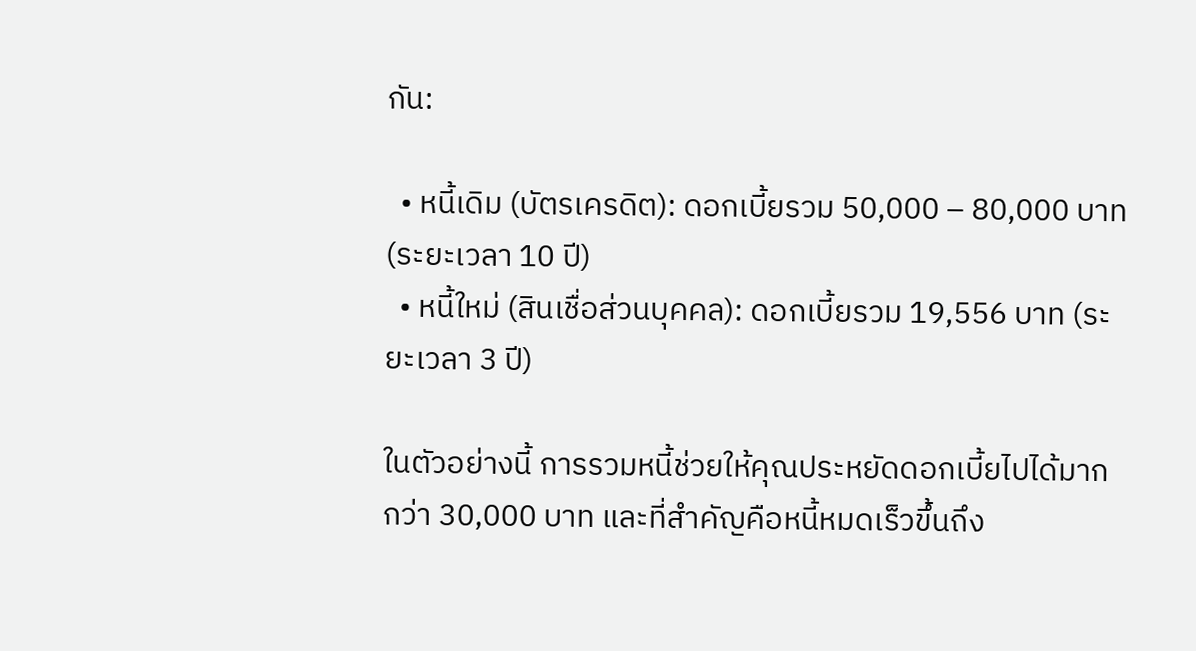กัน:

  • หนี้เดิม (บัตรเครดิต): ดอกเบี้ยรวม 50,000 – 80,000 บาท (ระยะเวลา 10 ปี)
  • หนี้ใหม่ (สินเชื่อส่วนบุคคล): ดอกเบี้ยรวม 19,556 บาท (ระยะเวลา 3 ปี)

ในตัวอย่างนี้ การรวมหนี้ช่วยให้คุณประหยัดดอกเบี้ยไปได้มากกว่า 30,000 บาท และที่สำคัญคือหนี้หมดเร็วขึ้นถึง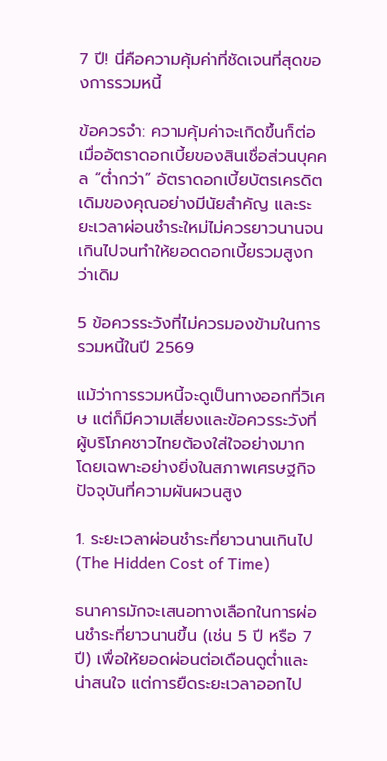7 ปี! นี่คือความคุ้มค่าที่ชัดเจนที่สุดของการรวมหนี้

ข้อควรจำ: ความคุ้มค่าจะเกิดขึ้นก็ต่อเมื่ออัตราดอกเบี้ยของสินเชื่อส่วนบุคคล “ต่ำกว่า” อัตราดอกเบี้ยบัตรเครดิตเดิมของคุณอย่างมีนัยสำคัญ และระยะเวลาผ่อนชำระใหม่ไม่ควรยาวนานจนเกินไปจนทำให้ยอดดอกเบี้ยรวมสูงกว่าเดิม

5 ข้อควรระวังที่ไม่ควรมองข้ามในการรวมหนี้ในปี 2569

แม้ว่าการรวมหนี้จะดูเป็นทางออกที่วิเศษ แต่ก็มีความเสี่ยงและข้อควรระวังที่ผู้บริโภคชาวไทยต้องใส่ใจอย่างมาก โดยเฉพาะอย่างยิ่งในสภาพเศรษฐกิจปัจจุบันที่ความผันผวนสูง

1. ระยะเวลาผ่อนชำระที่ยาวนานเกินไป (The Hidden Cost of Time)

ธนาคารมักจะเสนอทางเลือกในการผ่อนชำระที่ยาวนานขึ้น (เช่น 5 ปี หรือ 7 ปี) เพื่อให้ยอดผ่อนต่อเดือนดูต่ำและน่าสนใจ แต่การยืดระยะเวลาออกไป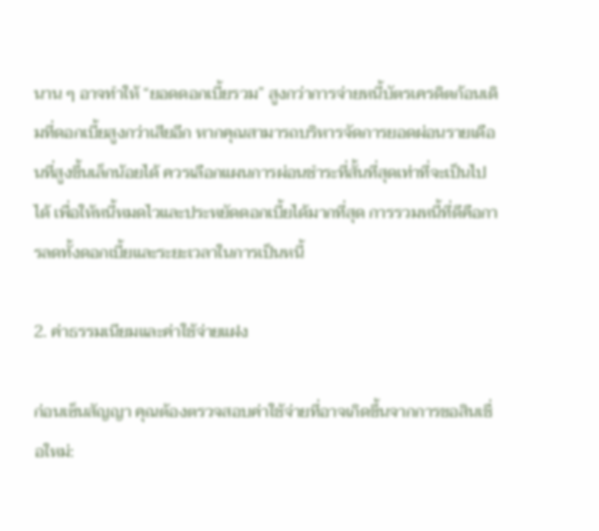นาน ๆ อาจทำให้ “ยอดดอกเบี้ยรวม” สูงกว่าการจ่ายหนี้บัตรเครดิตก้อนเดิมที่ดอกเบี้ยสูงกว่าเสียอีก หากคุณสามารถบริหารจัดการยอดผ่อนรายเดือนที่สูงขึ้นเล็กน้อยได้ ควรเลือกแผนการผ่อนชำระที่สั้นที่สุดเท่าที่จะเป็นไปได้ เพื่อให้หนี้หมดไวและประหยัดดอกเบี้ยได้มากที่สุด การรวมหนี้ที่ดีคือการลดทั้งดอกเบี้ยและระยะเวลาในการเป็นหนี้

2. ค่าธรรมเนียมและค่าใช้จ่ายแฝง

ก่อนเซ็นสัญญา คุณต้องตรวจสอบค่าใช้จ่ายที่อาจเกิดขึ้นจากการขอสินเชื่อใหม่: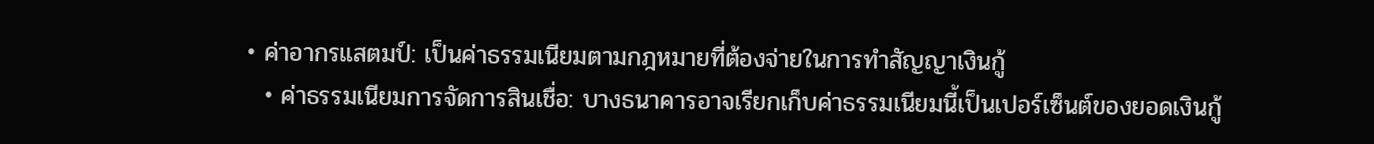• ค่าอากรแสตมป์: เป็นค่าธรรมเนียมตามกฎหมายที่ต้องจ่ายในการทำสัญญาเงินกู้
  • ค่าธรรมเนียมการจัดการสินเชื่อ: บางธนาคารอาจเรียกเก็บค่าธรรมเนียมนี้เป็นเปอร์เซ็นต์ของยอดเงินกู้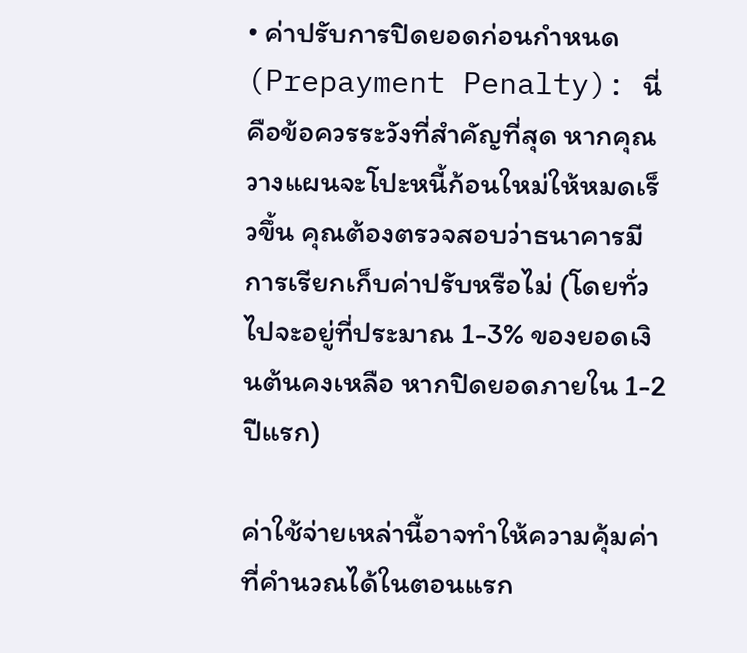• ค่าปรับการปิดยอดก่อนกำหนด (Prepayment Penalty): นี่คือข้อควรระวังที่สำคัญที่สุด หากคุณวางแผนจะโปะหนี้ก้อนใหม่ให้หมดเร็วขึ้น คุณต้องตรวจสอบว่าธนาคารมีการเรียกเก็บค่าปรับหรือไม่ (โดยทั่วไปจะอยู่ที่ประมาณ 1-3% ของยอดเงินต้นคงเหลือ หากปิดยอดภายใน 1-2 ปีแรก)

ค่าใช้จ่ายเหล่านี้อาจทำให้ความคุ้มค่าที่คำนวณได้ในตอนแรก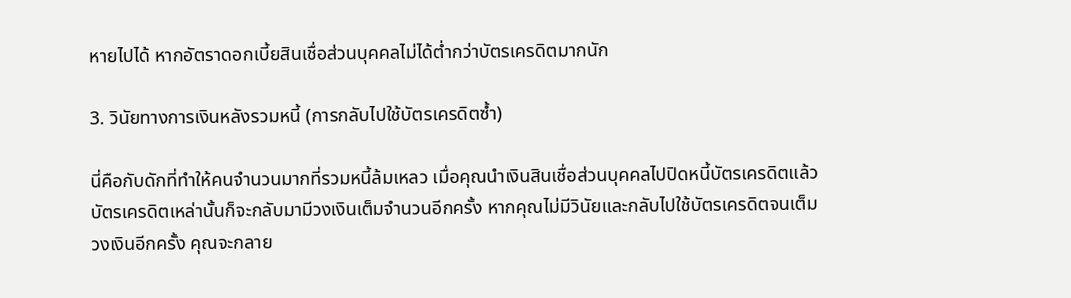หายไปได้ หากอัตราดอกเบี้ยสินเชื่อส่วนบุคคลไม่ได้ต่ำกว่าบัตรเครดิตมากนัก

3. วินัยทางการเงินหลังรวมหนี้ (การกลับไปใช้บัตรเครดิตซ้ำ)

นี่คือกับดักที่ทำให้คนจำนวนมากที่รวมหนี้ล้มเหลว เมื่อคุณนำเงินสินเชื่อส่วนบุคคลไปปิดหนี้บัตรเครดิตแล้ว บัตรเครดิตเหล่านั้นก็จะกลับมามีวงเงินเต็มจำนวนอีกครั้ง หากคุณไม่มีวินัยและกลับไปใช้บัตรเครดิตจนเต็มวงเงินอีกครั้ง คุณจะกลาย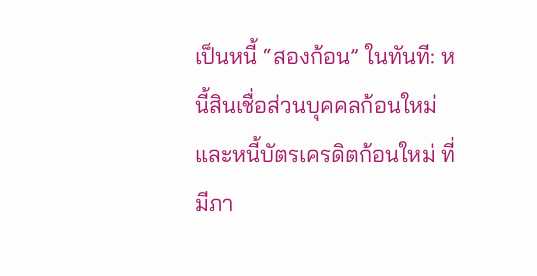เป็นหนี้ “สองก้อน” ในทันที: หนี้สินเชื่อส่วนบุคคลก้อนใหม่ และหนี้บัตรเครดิตก้อนใหม่ ที่มีภา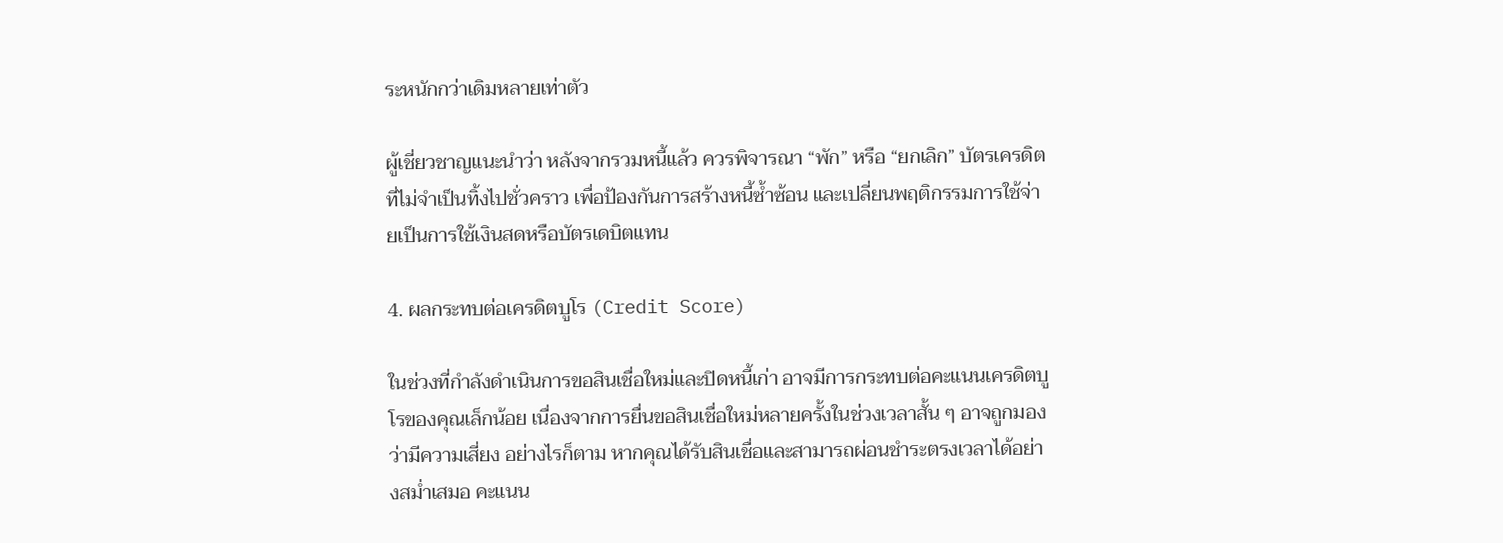ระหนักกว่าเดิมหลายเท่าตัว

ผู้เชี่ยวชาญแนะนำว่า หลังจากรวมหนี้แล้ว ควรพิจารณา “พัก” หรือ “ยกเลิก” บัตรเครดิตที่ไม่จำเป็นทิ้งไปชั่วคราว เพื่อป้องกันการสร้างหนี้ซ้ำซ้อน และเปลี่ยนพฤติกรรมการใช้จ่ายเป็นการใช้เงินสดหรือบัตรเดบิตแทน

4. ผลกระทบต่อเครดิตบูโร (Credit Score)

ในช่วงที่กำลังดำเนินการขอสินเชื่อใหม่และปิดหนี้เก่า อาจมีการกระทบต่อคะแนนเครดิตบูโรของคุณเล็กน้อย เนื่องจากการยื่นขอสินเชื่อใหม่หลายครั้งในช่วงเวลาสั้น ๆ อาจถูกมองว่ามีความเสี่ยง อย่างไรก็ตาม หากคุณได้รับสินเชื่อและสามารถผ่อนชำระตรงเวลาได้อย่างสม่ำเสมอ คะแนน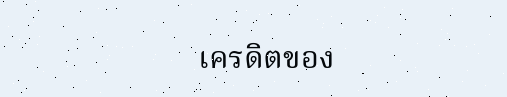เครดิตของ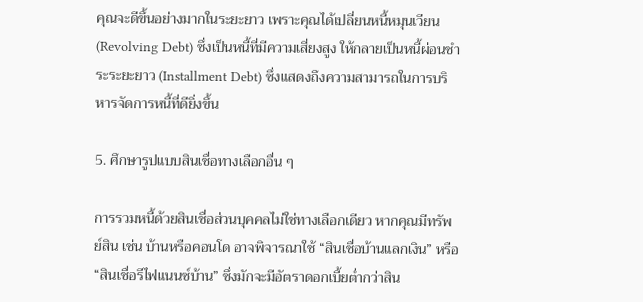คุณจะดีขึ้นอย่างมากในระยะยาว เพราะคุณได้เปลี่ยนหนี้หมุนเวียน (Revolving Debt) ซึ่งเป็นหนี้ที่มีความเสี่ยงสูง ให้กลายเป็นหนี้ผ่อนชำระระยะยาว (Installment Debt) ซึ่งแสดงถึงความสามารถในการบริหารจัดการหนี้ที่ดียิ่งขึ้น

5. ศึกษารูปแบบสินเชื่อทางเลือกอื่น ๆ

การรวมหนี้ด้วยสินเชื่อส่วนบุคคลไม่ใช่ทางเลือกเดียว หากคุณมีทรัพย์สิน เช่น บ้านหรือคอนโด อาจพิจารณาใช้ “สินเชื่อบ้านแลกเงิน” หรือ “สินเชื่อรีไฟแนนซ์บ้าน” ซึ่งมักจะมีอัตราดอกเบี้ยต่ำกว่าสิน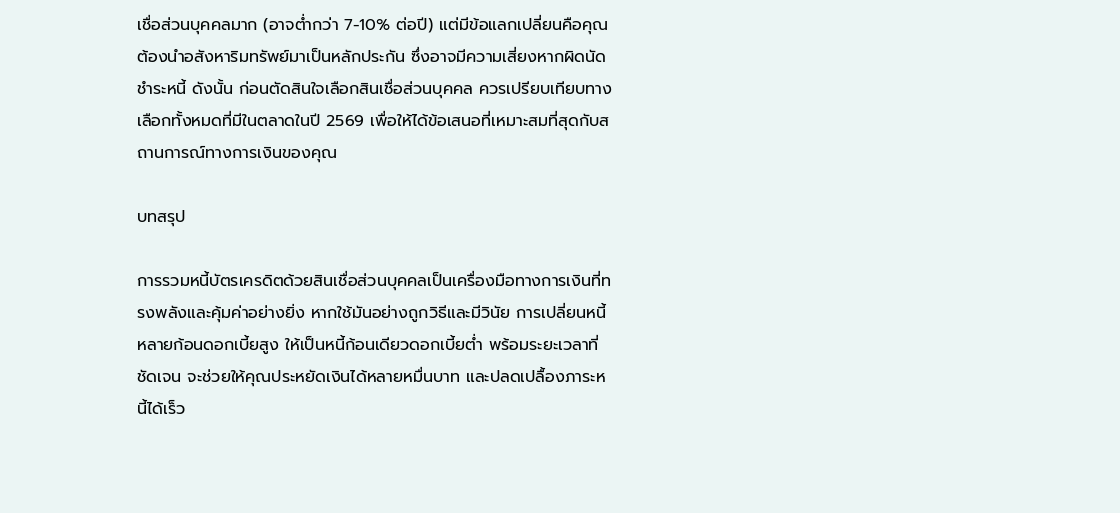เชื่อส่วนบุคคลมาก (อาจต่ำกว่า 7-10% ต่อปี) แต่มีข้อแลกเปลี่ยนคือคุณต้องนำอสังหาริมทรัพย์มาเป็นหลักประกัน ซึ่งอาจมีความเสี่ยงหากผิดนัดชำระหนี้ ดังนั้น ก่อนตัดสินใจเลือกสินเชื่อส่วนบุคคล ควรเปรียบเทียบทางเลือกทั้งหมดที่มีในตลาดในปี 2569 เพื่อให้ได้ข้อเสนอที่เหมาะสมที่สุดกับสถานการณ์ทางการเงินของคุณ

บทสรุป

การรวมหนี้บัตรเครดิตด้วยสินเชื่อส่วนบุคคลเป็นเครื่องมือทางการเงินที่ทรงพลังและคุ้มค่าอย่างยิ่ง หากใช้มันอย่างถูกวิธีและมีวินัย การเปลี่ยนหนี้หลายก้อนดอกเบี้ยสูง ให้เป็นหนี้ก้อนเดียวดอกเบี้ยต่ำ พร้อมระยะเวลาที่ชัดเจน จะช่วยให้คุณประหยัดเงินได้หลายหมื่นบาท และปลดเปลื้องภาระหนี้ได้เร็ว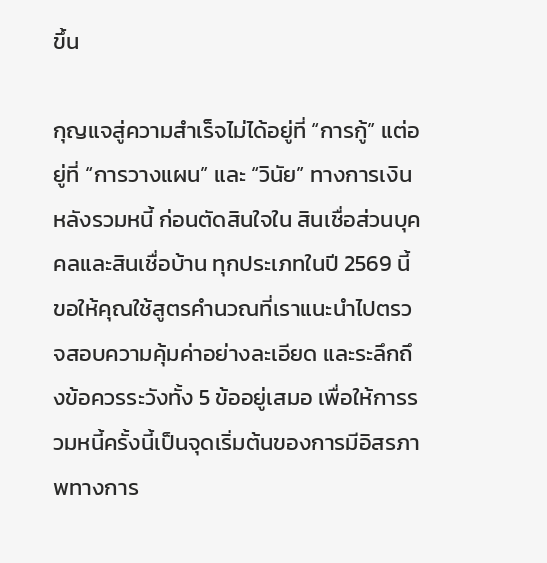ขึ้น

กุญแจสู่ความสำเร็จไม่ได้อยู่ที่ “การกู้” แต่อยู่ที่ “การวางแผน” และ “วินัย” ทางการเงินหลังรวมหนี้ ก่อนตัดสินใจใน สินเชื่อส่วนบุคคลและสินเชื่อบ้าน ทุกประเภทในปี 2569 นี้ ขอให้คุณใช้สูตรคำนวณที่เราแนะนำไปตรวจสอบความคุ้มค่าอย่างละเอียด และระลึกถึงข้อควรระวังทั้ง 5 ข้ออยู่เสมอ เพื่อให้การรวมหนี้ครั้งนี้เป็นจุดเริ่มต้นของการมีอิสรภาพทางการ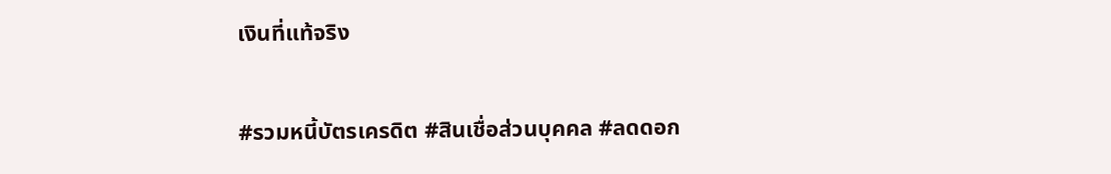เงินที่แท้จริง

#รวมหนี้บัตรเครดิต #สินเชื่อส่วนบุคคล #ลดดอก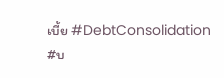เบี้ย #DebtConsolidation #บ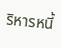ริหารหนี้